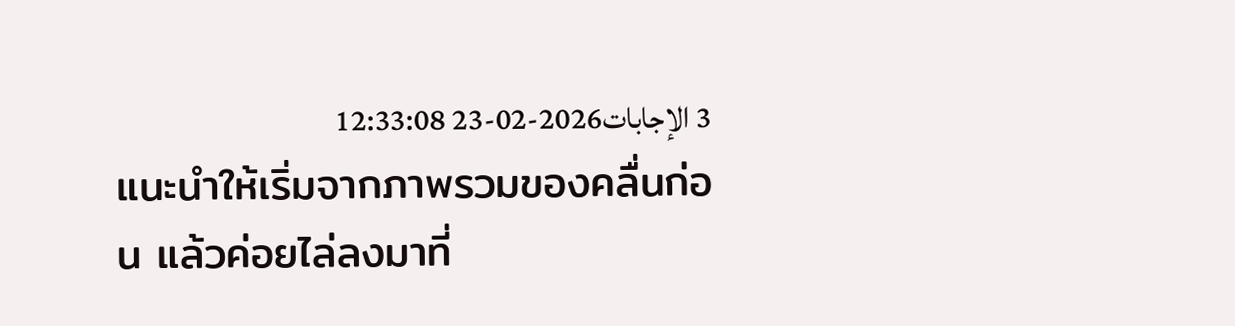3 الإجابات2026-02-23 12:33:08
แนะนำให้เริ่มจากภาพรวมของคลื่นก่อน แล้วค่อยไล่ลงมาที่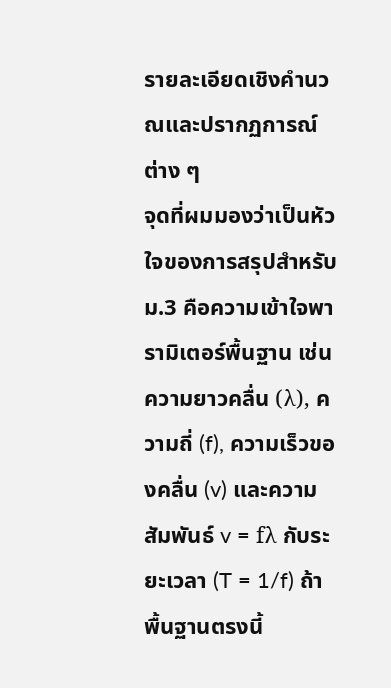รายละเอียดเชิงคำนวณและปรากฏการณ์ต่าง ๆ
จุดที่ผมมองว่าเป็นหัวใจของการสรุปสำหรับม.3 คือความเข้าใจพารามิเตอร์พื้นฐาน เช่น ความยาวคลื่น (λ), ความถี่ (f), ความเร็วของคลื่น (v) และความสัมพันธ์ v = fλ กับระยะเวลา (T = 1/f) ถ้าพื้นฐานตรงนี้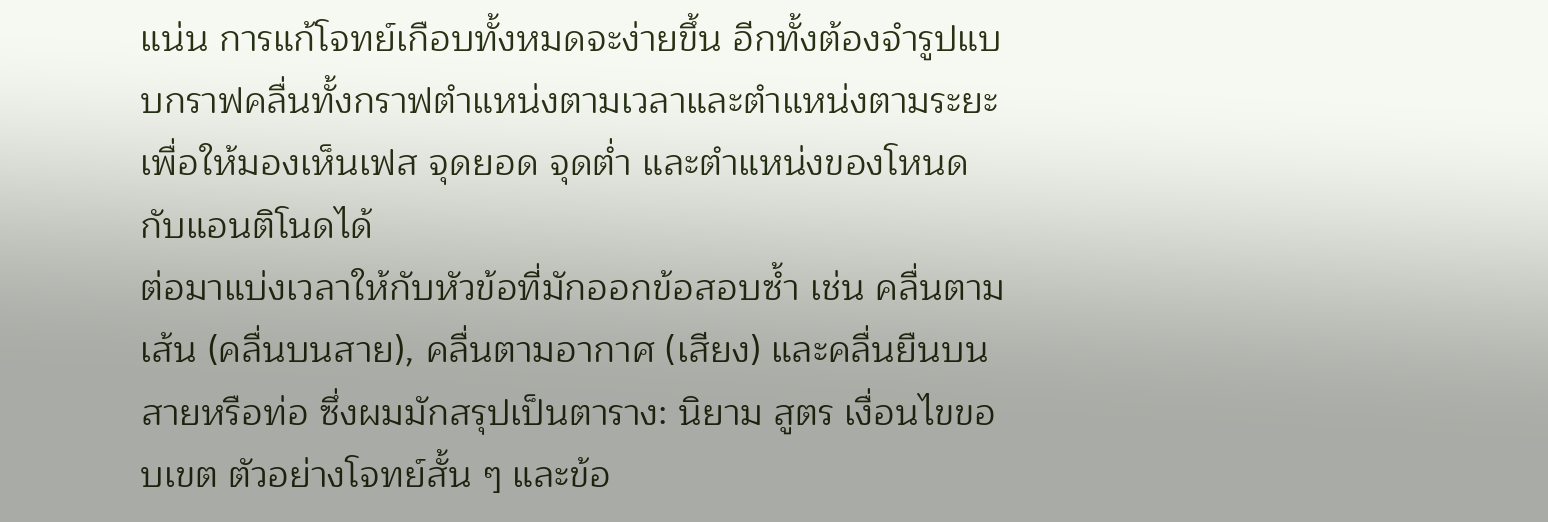แน่น การแก้โจทย์เกือบทั้งหมดจะง่ายขึ้น อีกทั้งต้องจำรูปแบบกราฟคลื่นทั้งกราฟตำแหน่งตามเวลาและตำแหน่งตามระยะ เพื่อให้มองเห็นเฟส จุดยอด จุดต่ำ และตำแหน่งของโหนดกับแอนติโนดได้
ต่อมาแบ่งเวลาให้กับหัวข้อที่มักออกข้อสอบซ้ำ เช่น คลื่นตามเส้น (คลื่นบนสาย), คลื่นตามอากาศ (เสียง) และคลื่นยืนบนสายหรือท่อ ซึ่งผมมักสรุปเป็นตาราง: นิยาม สูตร เงื่อนไขขอบเขต ตัวอย่างโจทย์สั้น ๆ และข้อ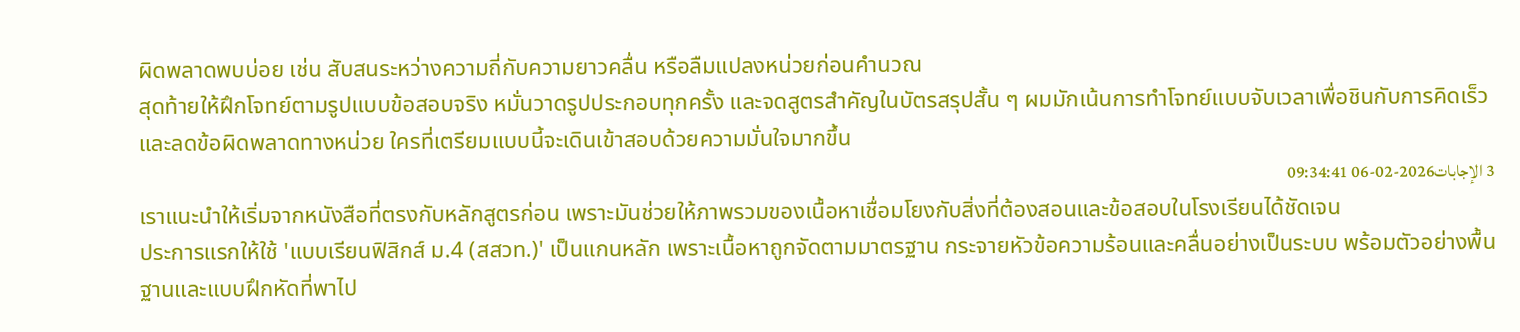ผิดพลาดพบบ่อย เช่น สับสนระหว่างความถี่กับความยาวคลื่น หรือลืมแปลงหน่วยก่อนคำนวณ
สุดท้ายให้ฝึกโจทย์ตามรูปแบบข้อสอบจริง หมั่นวาดรูปประกอบทุกครั้ง และจดสูตรสำคัญในบัตรสรุปสั้น ๆ ผมมักเน้นการทำโจทย์แบบจับเวลาเพื่อชินกับการคิดเร็วและลดข้อผิดพลาดทางหน่วย ใครที่เตรียมแบบนี้จะเดินเข้าสอบด้วยความมั่นใจมากขึ้น
3 الإجابات2026-02-06 09:34:41
เราแนะนำให้เริ่มจากหนังสือที่ตรงกับหลักสูตรก่อน เพราะมันช่วยให้ภาพรวมของเนื้อหาเชื่อมโยงกับสิ่งที่ต้องสอนและข้อสอบในโรงเรียนได้ชัดเจน
ประการแรกให้ใช้ 'แบบเรียนฟิสิกส์ ม.4 (สสวท.)' เป็นแกนหลัก เพราะเนื้อหาถูกจัดตามมาตรฐาน กระจายหัวข้อความร้อนและคลื่นอย่างเป็นระบบ พร้อมตัวอย่างพื้นฐานและแบบฝึกหัดที่พาไป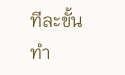ทีละขั้น ทำ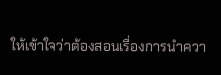ให้เข้าใจว่าต้องสอนเรื่องการนำควา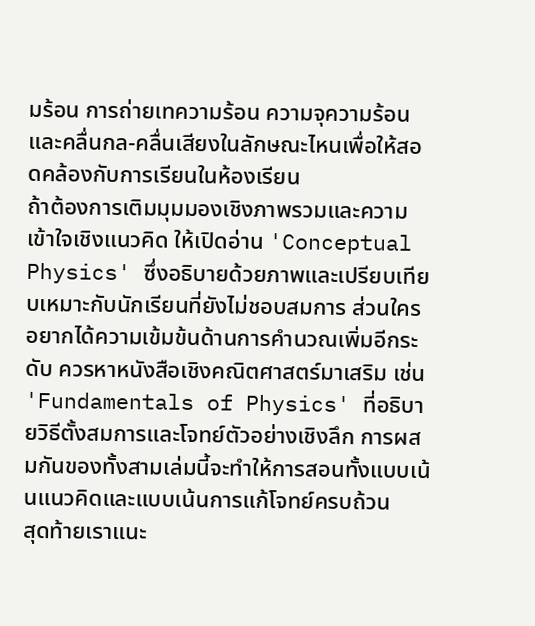มร้อน การถ่ายเทความร้อน ความจุความร้อน และคลื่นกล-คลื่นเสียงในลักษณะไหนเพื่อให้สอดคล้องกับการเรียนในห้องเรียน
ถ้าต้องการเติมมุมมองเชิงภาพรวมและความเข้าใจเชิงแนวคิด ให้เปิดอ่าน 'Conceptual Physics' ซึ่งอธิบายด้วยภาพและเปรียบเทียบเหมาะกับนักเรียนที่ยังไม่ชอบสมการ ส่วนใครอยากได้ความเข้มข้นด้านการคำนวณเพิ่มอีกระดับ ควรหาหนังสือเชิงคณิตศาสตร์มาเสริม เช่น 'Fundamentals of Physics' ที่อธิบายวิธีตั้งสมการและโจทย์ตัวอย่างเชิงลึก การผสมกันของทั้งสามเล่มนี้จะทำให้การสอนทั้งแบบเน้นแนวคิดและแบบเน้นการแก้โจทย์ครบถ้วน
สุดท้ายเราแนะ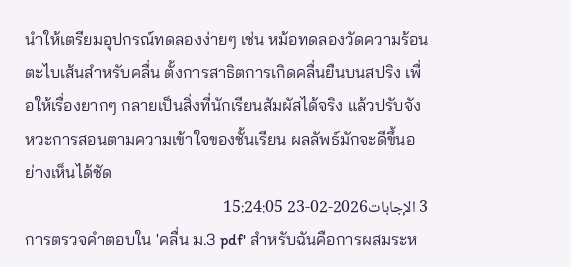นำให้เตรียมอุปกรณ์ทดลองง่ายๆ เช่น หม้อทดลองวัดความร้อน ตะไบเส้นสำหรับคลื่น ตั้งการสาธิตการเกิดคลื่นยืนบนสปริง เพื่อให้เรื่องยากๆ กลายเป็นสิ่งที่นักเรียนสัมผัสได้จริง แล้วปรับจังหวะการสอนตามความเข้าใจของชั้นเรียน ผลลัพธ์มักจะดีขึ้นอย่างเห็นได้ชัด
3 الإجابات2026-02-23 15:24:05
การตรวจคำตอบใน 'คลื่น ม.3 pdf' สำหรับฉันคือการผสมระห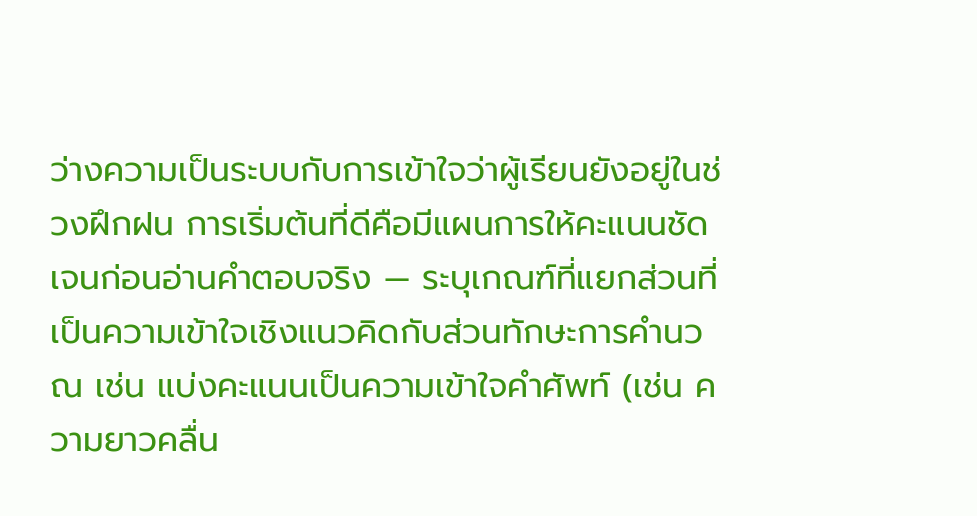ว่างความเป็นระบบกับการเข้าใจว่าผู้เรียนยังอยู่ในช่วงฝึกฝน การเริ่มต้นที่ดีคือมีแผนการให้คะแนนชัดเจนก่อนอ่านคำตอบจริง — ระบุเกณฑ์ที่แยกส่วนที่เป็นความเข้าใจเชิงแนวคิดกับส่วนทักษะการคำนวณ เช่น แบ่งคะแนนเป็นความเข้าใจคำศัพท์ (เช่น ความยาวคลื่น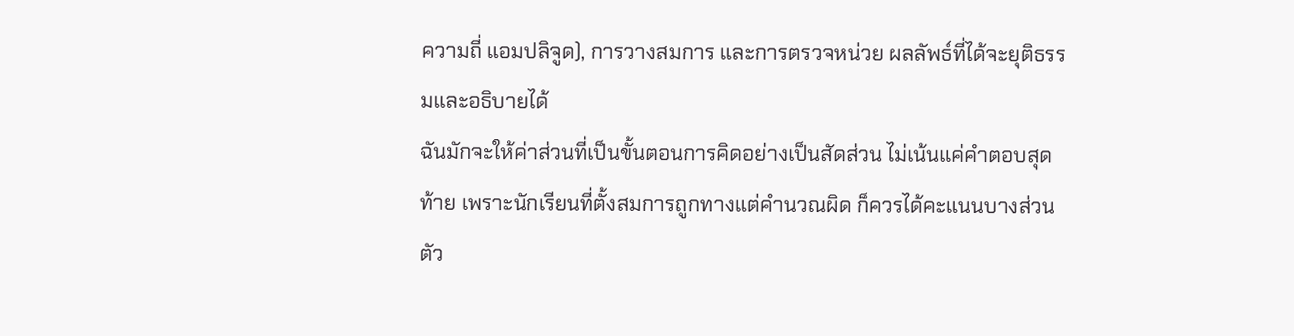ความถี่ แอมปลิจูด), การวางสมการ และการตรวจหน่วย ผลลัพธ์ที่ได้จะยุติธรรมและอธิบายได้
ฉันมักจะให้ค่าส่วนที่เป็นขั้นตอนการคิดอย่างเป็นสัดส่วน ไม่เน้นแค่คำตอบสุดท้าย เพราะนักเรียนที่ตั้งสมการถูกทางแต่คำนวณผิด ก็ควรได้คะแนนบางส่วน ตัว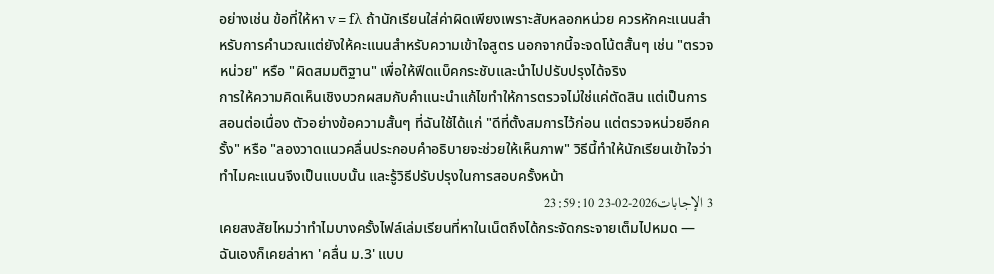อย่างเช่น ข้อที่ให้หา v = fλ ถ้านักเรียนใส่ค่าผิดเพียงเพราะสับหลอกหน่วย ควรหักคะแนนสำหรับการคำนวณแต่ยังให้คะแนนสำหรับความเข้าใจสูตร นอกจากนี้จะจดโน้ตสั้นๆ เช่น "ตรวจหน่วย" หรือ "ผิดสมมติฐาน" เพื่อให้ฟีดแบ็คกระชับและนำไปปรับปรุงได้จริง
การให้ความคิดเห็นเชิงบวกผสมกับคำแนะนำแก้ไขทำให้การตรวจไม่ใช่แค่ตัดสิน แต่เป็นการสอนต่อเนื่อง ตัวอย่างข้อความสั้นๆ ที่ฉันใช้ได้แก่ "ดีที่ตั้งสมการไว้ก่อน แต่ตรวจหน่วยอีกครั้ง" หรือ "ลองวาดแนวคลื่นประกอบคำอธิบายจะช่วยให้เห็นภาพ" วิธีนี้ทำให้นักเรียนเข้าใจว่าทำไมคะแนนจึงเป็นแบบนั้น และรู้วิธีปรับปรุงในการสอบครั้งหน้า
3 الإجابات2026-02-23 23:59:10
เคยสงสัยไหมว่าทำไมบางครั้งไฟล์เล่มเรียนที่หาในเน็ตถึงได้กระจัดกระจายเต็มไปหมด — ฉันเองก็เคยล่าหา 'คลื่น ม.3' แบบ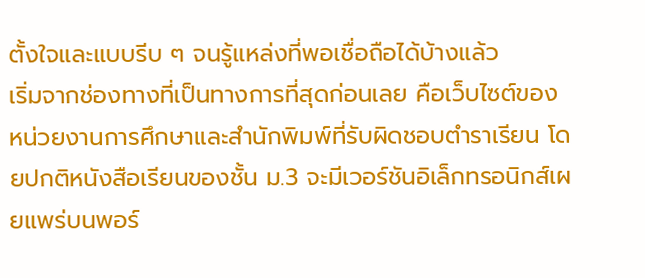ตั้งใจและแบบรีบ ๆ จนรู้แหล่งที่พอเชื่อถือได้บ้างแล้ว
เริ่มจากช่องทางที่เป็นทางการที่สุดก่อนเลย คือเว็บไซต์ของหน่วยงานการศึกษาและสำนักพิมพ์ที่รับผิดชอบตำราเรียน โดยปกติหนังสือเรียนของชั้น ม.3 จะมีเวอร์ชันอิเล็กทรอนิกส์เผยแพร่บนพอร์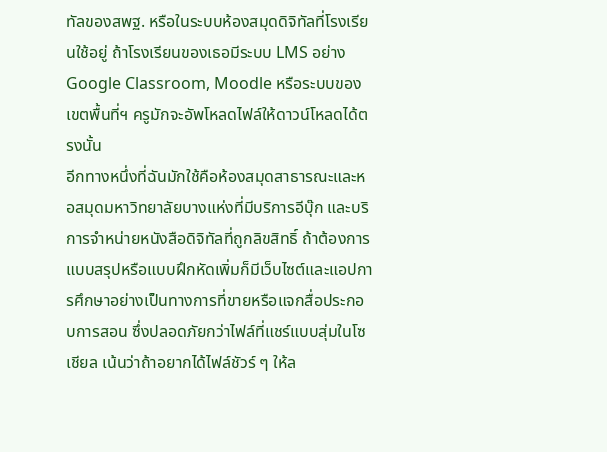ทัลของสพฐ. หรือในระบบห้องสมุดดิจิทัลที่โรงเรียนใช้อยู่ ถ้าโรงเรียนของเธอมีระบบ LMS อย่าง Google Classroom, Moodle หรือระบบของเขตพื้นที่ฯ ครูมักจะอัพโหลดไฟล์ให้ดาวน์โหลดได้ตรงนั้น
อีกทางหนึ่งที่ฉันมักใช้คือห้องสมุดสาธารณะและหอสมุดมหาวิทยาลัยบางแห่งที่มีบริการอีบุ๊ก และบริการจำหน่ายหนังสือดิจิทัลที่ถูกลิขสิทธิ์ ถ้าต้องการแบบสรุปหรือแบบฝึกหัดเพิ่มก็มีเว็บไซต์และแอปการศึกษาอย่างเป็นทางการที่ขายหรือแจกสื่อประกอบการสอน ซึ่งปลอดภัยกว่าไฟล์ที่แชร์แบบสุ่มในโซเชียล เน้นว่าถ้าอยากได้ไฟล์ชัวร์ ๆ ให้ล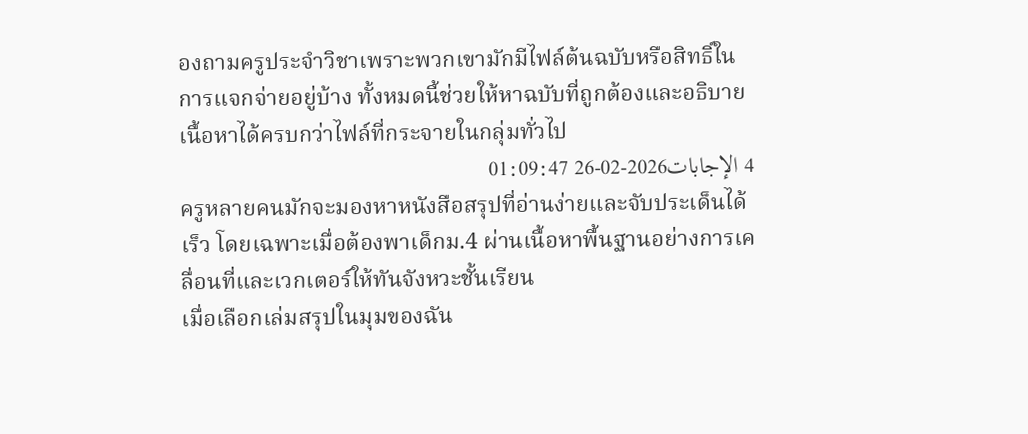องถามครูประจำวิชาเพราะพวกเขามักมีไฟล์ต้นฉบับหรือสิทธิ์ในการแจกจ่ายอยู่บ้าง ทั้งหมดนี้ช่วยให้หาฉบับที่ถูกต้องและอธิบายเนื้อหาได้ครบกว่าไฟล์ที่กระจายในกลุ่มทั่วไป
4 الإجابات2026-02-26 01:09:47
ครูหลายคนมักจะมองหาหนังสือสรุปที่อ่านง่ายและจับประเด็นได้เร็ว โดยเฉพาะเมื่อต้องพาเด็กม.4 ผ่านเนื้อหาพื้นฐานอย่างการเคลื่อนที่และเวกเตอร์ให้ทันจังหวะชั้นเรียน
เมื่อเลือกเล่มสรุปในมุมของฉัน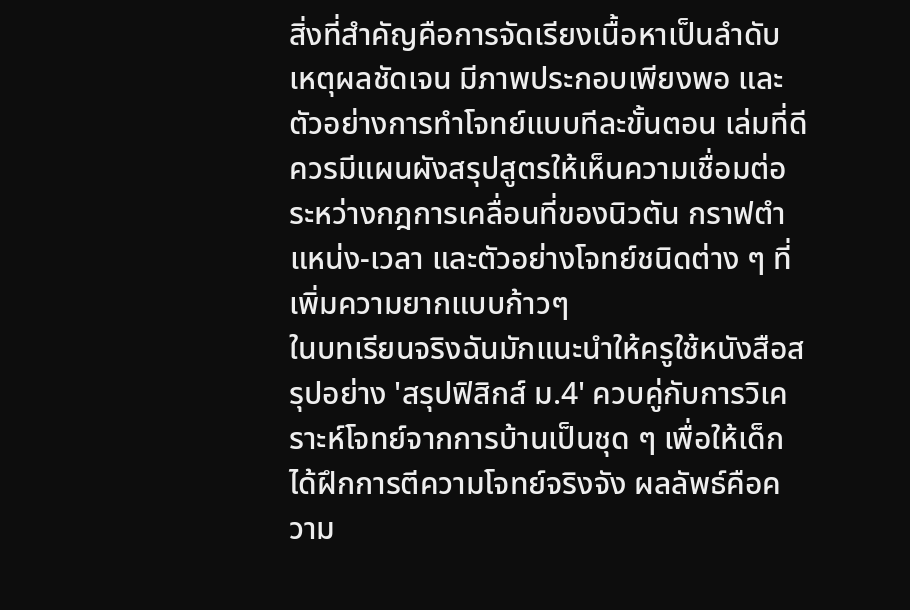สิ่งที่สำคัญคือการจัดเรียงเนื้อหาเป็นลำดับเหตุผลชัดเจน มีภาพประกอบเพียงพอ และตัวอย่างการทำโจทย์แบบทีละขั้นตอน เล่มที่ดีควรมีแผนผังสรุปสูตรให้เห็นความเชื่อมต่อระหว่างกฎการเคลื่อนที่ของนิวตัน กราฟตำแหน่ง-เวลา และตัวอย่างโจทย์ชนิดต่าง ๆ ที่เพิ่มความยากแบบก้าวๆ
ในบทเรียนจริงฉันมักแนะนำให้ครูใช้หนังสือสรุปอย่าง 'สรุปฟิสิกส์ ม.4' ควบคู่กับการวิเคราะห์โจทย์จากการบ้านเป็นชุด ๆ เพื่อให้เด็กได้ฝึกการตีความโจทย์จริงจัง ผลลัพธ์คือความ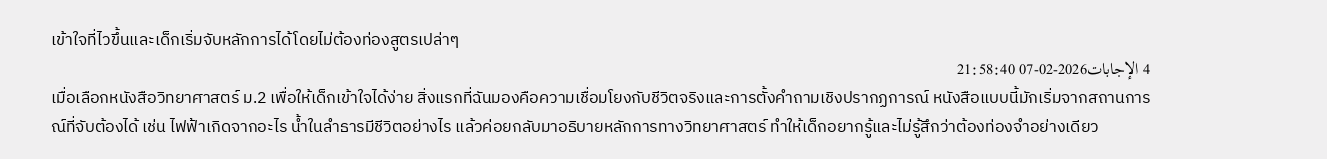เข้าใจที่ไวขึ้นและเด็กเริ่มจับหลักการได้โดยไม่ต้องท่องสูตรเปล่าๆ
4 الإجابات2026-02-07 21:58:40
เมื่อเลือกหนังสือวิทยาศาสตร์ ม.2 เพื่อให้เด็กเข้าใจได้ง่าย สิ่งแรกที่ฉันมองคือความเชื่อมโยงกับชีวิตจริงและการตั้งคำถามเชิงปรากฏการณ์ หนังสือแบบนี้มักเริ่มจากสถานการณ์ที่จับต้องได้ เช่น ไฟฟ้าเกิดจากอะไร น้ำในลำธารมีชีวิตอย่างไร แล้วค่อยกลับมาอธิบายหลักการทางวิทยาศาสตร์ ทำให้เด็กอยากรู้และไม่รู้สึกว่าต้องท่องจำอย่างเดียว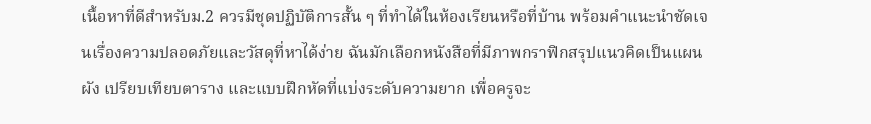เนื้อหาที่ดีสำหรับม.2 ควรมีชุดปฏิบัติการสั้น ๆ ที่ทำได้ในห้องเรียนหรือที่บ้าน พร้อมคำแนะนำชัดเจนเรื่องความปลอดภัยและวัสดุที่หาได้ง่าย ฉันมักเลือกหนังสือที่มีภาพกราฟิกสรุปแนวคิดเป็นแผนผัง เปรียบเทียบตาราง และแบบฝึกหัดที่แบ่งระดับความยาก เพื่อครูจะ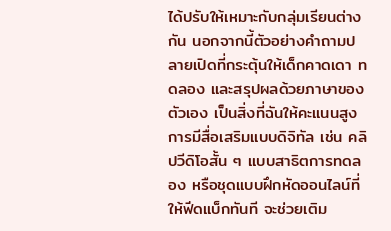ได้ปรับให้เหมาะกับกลุ่มเรียนต่างกัน นอกจากนี้ตัวอย่างคำถามปลายเปิดที่กระตุ้นให้เด็กคาดเดา ทดลอง และสรุปผลด้วยภาษาของตัวเอง เป็นสิ่งที่ฉันให้คะแนนสูง
การมีสื่อเสริมแบบดิจิทัล เช่น คลิปวีดิโอสั้น ๆ แบบสาธิตการทดลอง หรือชุดแบบฝึกหัดออนไลน์ที่ให้ฟีดแบ็กทันที จะช่วยเติม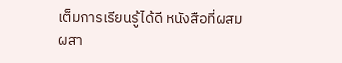เต็มการเรียนรู้ได้ดี หนังสือที่ผสมผสา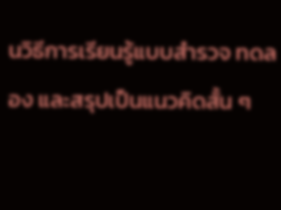นวิธีการเรียนรู้แบบสำรวจ ทดลอง และสรุปเป็นแนวคิดสั้น ๆ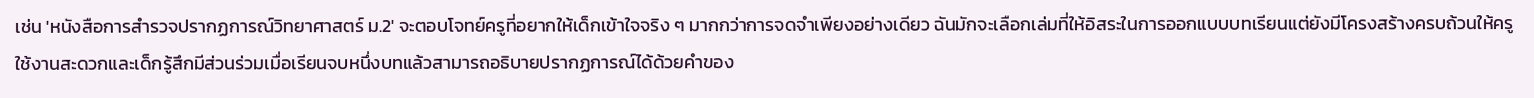เช่น 'หนังสือการสำรวจปรากฏการณ์วิทยาศาสตร์ ม.2' จะตอบโจทย์ครูที่อยากให้เด็กเข้าใจจริง ๆ มากกว่าการจดจำเพียงอย่างเดียว ฉันมักจะเลือกเล่มที่ให้อิสระในการออกแบบบทเรียนแต่ยังมีโครงสร้างครบถ้วนให้ครูใช้งานสะดวกและเด็กรู้สึกมีส่วนร่วมเมื่อเรียนจบหนึ่งบทแล้วสามารถอธิบายปรากฏการณ์ได้ด้วยคำของ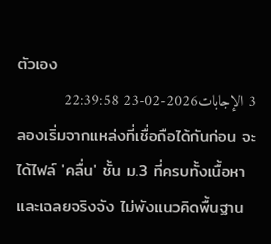ตัวเอง
3 الإجابات2026-02-23 22:39:58
ลองเริ่มจากแหล่งที่เชื่อถือได้กันก่อน จะได้ไฟล์ 'คลื่น' ชั้น ม.3 ที่ครบทั้งเนื้อหาและเฉลยจริงจัง ไม่พังแนวคิดพื้นฐาน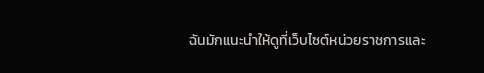ฉันมักแนะนำให้ดูที่เว็บไซต์หน่วยราชการและ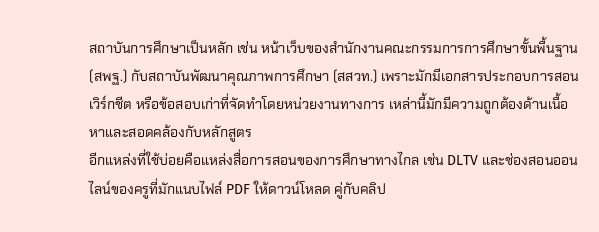สถาบันการศึกษาเป็นหลัก เช่น หน้าเว็บของสำนักงานคณะกรรมการการศึกษาขั้นพื้นฐาน (สพฐ.) กับสถาบันพัฒนาคุณภาพการศึกษา (สสวท.) เพราะมักมีเอกสารประกอบการสอน เวิร์กชีต หรือข้อสอบเก่าที่จัดทำโดยหน่วยงานทางการ เหล่านี้มักมีความถูกต้องด้านเนื้อหาและสอดคล้องกับหลักสูตร
อีกแหล่งที่ใช้บ่อยคือแหล่งสื่อการสอนของการศึกษาทางไกล เช่น DLTV และช่องสอนออนไลน์ของครูที่มักแนบไฟล์ PDF ให้ดาวน์โหลด คู่กับคลิป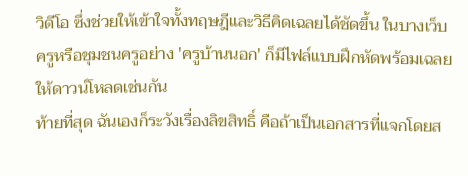วิดีโอ ซึ่งช่วยให้เข้าใจทั้งทฤษฎีและวิธีคิดเฉลยได้ชัดขึ้น ในบางเว็บครูหรือชุมชนครูอย่าง 'ครูบ้านนอก' ก็มีไฟล์แบบฝึกหัดพร้อมเฉลยให้ดาวน์โหลดเช่นกัน
ท้ายที่สุด ฉันเองก็ระวังเรื่องลิขสิทธิ์ คือถ้าเป็นเอกสารที่แจกโดยส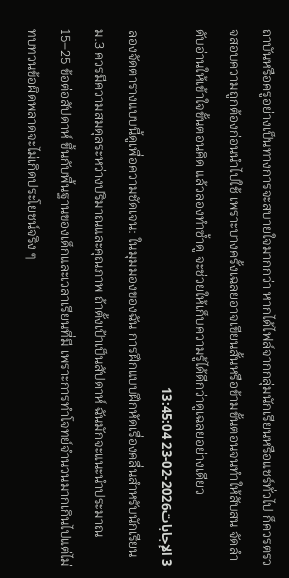ถาบันหรือครูอย่างเป็นทางการจะสบายใจมากกว่า หากได้ไฟล์จากกลุ่มนักเรียนหรือแชร์ทั่วไป ก็ควรตรวจสอบความถูกต้องก่อนนำไปใช้ เพราะบางครั้งเฉลยอาจเขียนสั้นหรือข้ามขั้นตอนจนทำให้สับสน จัดลำดับอ่านให้เข้าใจขั้นตอนคิด แล้วลองทำซ้ำดู จะช่วยให้เก็บความรู้ได้ดีกว่าดูเฉลยอย่างเดียว
3 الإجابات2026-02-23 13:45:04
ลองจัดตารางแบบนี้ดูเพื่อความชัดเจน: ในมุมมองของฉัน การฝึกแบบฝึกหัดเรื่องคลื่นสำหรับนักเรียน ม.3 ควรมีความสมดุลระหว่างปริมาณและคุณภาพ ถ้าตั้งเป้าเป็นสัปดาห์ ฉันมักจะแนะนำประมาณ 15–25 ข้อต่อสัปดาห์ ขึ้นกับพื้นฐานของเด็กและเวลาเรียนที่มี เพราะการทำโจทย์จำนวนมากเกินไปแต่ไม่ทบทวนข้อผิดพลาดจะไม่เกิดประโยชน์จริง ๆ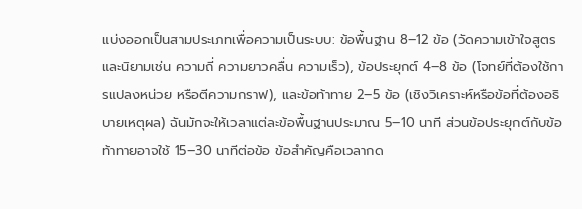แบ่งออกเป็นสามประเภทเพื่อความเป็นระบบ: ข้อพื้นฐาน 8–12 ข้อ (วัดความเข้าใจสูตรและนิยามเช่น ความถี่ ความยาวคลื่น ความเร็ว), ข้อประยุกต์ 4–8 ข้อ (โจทย์ที่ต้องใช้การแปลงหน่วย หรือตีความกราฟ), และข้อท้าทาย 2–5 ข้อ (เชิงวิเคราะห์หรือข้อที่ต้องอธิบายเหตุผล) ฉันมักจะให้เวลาแต่ละข้อพื้นฐานประมาณ 5–10 นาที ส่วนข้อประยุกต์กับข้อท้าทายอาจใช้ 15–30 นาทีต่อข้อ ข้อสำคัญคือเวลากด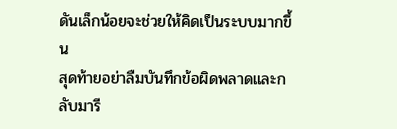ดันเล็กน้อยจะช่วยให้คิดเป็นระบบมากขึ้น
สุดท้ายอย่าลืมบันทึกข้อผิดพลาดและกลับมารี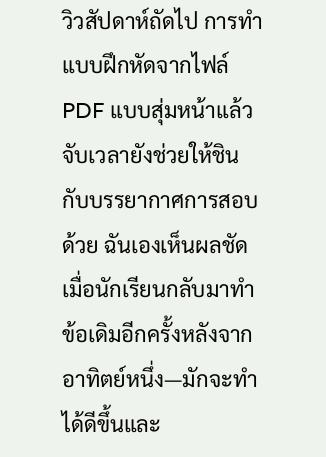วิวสัปดาห์ถัดไป การทำแบบฝึกหัดจากไฟล์ PDF แบบสุ่มหน้าแล้วจับเวลายังช่วยให้ชินกับบรรยากาศการสอบด้วย ฉันเองเห็นผลชัดเมื่อนักเรียนกลับมาทำข้อเดิมอีกครั้งหลังจากอาทิตย์หนึ่ง—มักจะทำได้ดีขึ้นและ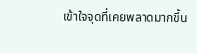เข้าใจจุดที่เคยพลาดมากขึ้น